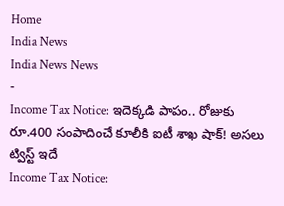Home
India News
India News News
-
Income Tax Notice: ఇదెక్కడి పాపం.. రోజుకు రూ.400 సంపాదించే కూలీకి ఐటీ శాఖ షాక్! అసలు ట్విస్ట్ ఇదే
Income Tax Notice: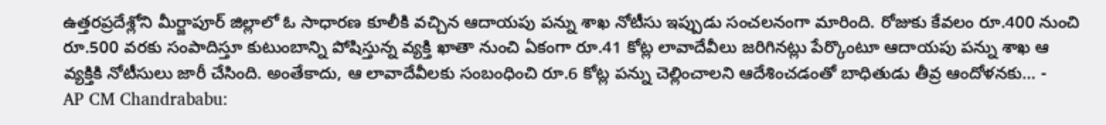ఉత్తరప్రదేశ్లోని మీర్జాపూర్ జిల్లాలో ఓ సాధారణ కూలీకి వచ్చిన ఆదాయపు పన్ను శాఖ నోటీసు ఇప్పుడు సంచలనంగా మారింది. రోజుకు కేవలం రూ.400 నుంచి రూ.500 వరకు సంపాదిస్తూ కుటుంబాన్ని పోషిస్తున్న వ్యక్తి ఖాతా నుంచి ఏకంగా రూ.41 కోట్ల లావాదేవీలు జరిగినట్లు పేర్కొంటూ ఆదాయపు పన్ను శాఖ ఆ వ్యక్తికి నోటీసులు జారీ చేసింది. అంతేకాదు, ఆ లావాదేవీలకు సంబంధించి రూ.6 కోట్ల పన్ను చెల్లించాలని ఆదేశించడంతో బాధితుడు తీవ్ర ఆందోళనకు… -
AP CM Chandrababu: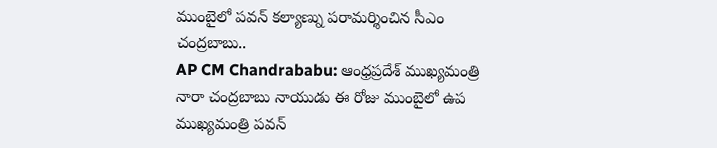ముంబైలో పవన్ కల్యాణ్ను పరామర్శించిన సీఎం చంద్రబాబు..
AP CM Chandrababu: ఆంధ్రప్రదేశ్ ముఖ్యమంత్రి నారా చంద్రబాబు నాయుడు ఈ రోజు ముంబైలో ఉప ముఖ్యమంత్రి పవన్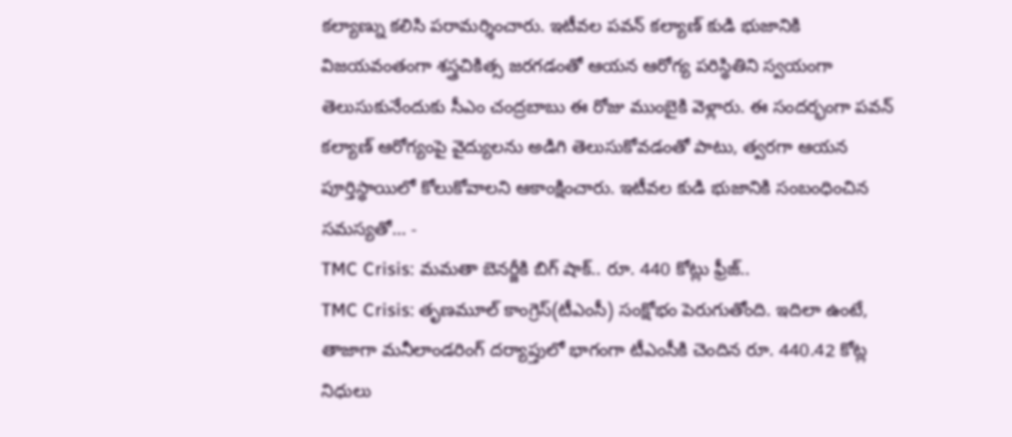కల్యాణ్ను కలిసి పరామర్శించారు. ఇటీవల పవన్ కల్యాణ్ కుడి భుజానికి విజయవంతంగా శస్త్రచికిత్స జరగడంతో ఆయన ఆరోగ్య పరిస్థితిని స్వయంగా తెలుసుకునేందుకు సీఎం చంద్రబాబు ఈ రోజు ముంబైకి వెళ్లారు. ఈ సందర్భంగా పవన్ కల్యాణ్ ఆరోగ్యంపై వైద్యులను అడిగి తెలుసుకోవడంతో పాటు, త్వరగా ఆయన పూర్తిస్థాయిలో కోలుకోవాలని ఆకాంక్షించారు. ఇటీవల కుడి భుజానికి సంబంధించిన సమస్యతో… -
TMC Crisis: మమతా బెనర్జీకి బిగ్ షాక్.. రూ. 440 కోట్లు ఫ్రీజ్..
TMC Crisis: తృణమూల్ కాంగ్రెస్(టీఎంసీ) సంక్షోభం పెరుగుతోంది. ఇదిలా ఉంటే, తాజాగా మనీలాండరింగ్ దర్యాప్తులో భాగంగా టీఎంసీకి చెందిన రూ. 440.42 కోట్ల నిధులు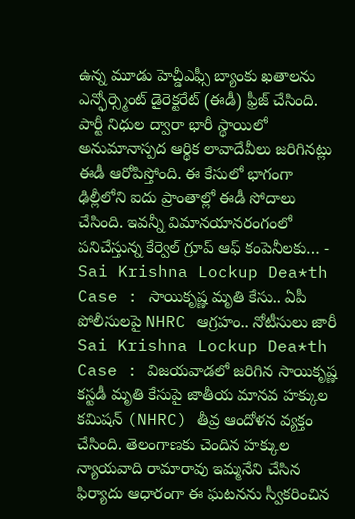ఉన్న మూడు హెచ్డీఎఫ్సీ బ్యాంకు ఖతాలను ఎన్ఫోర్స్మెంట్ డైరెక్టరేట్ (ఈడీ) ఫ్రీజ్ చేసింది. పార్టీ నిధుల ద్వారా భారీ స్థాయిలో అనుమానాస్పద ఆర్థిక లావాదేవీలు జరిగినట్లు ఈడీ ఆరోపిస్తోంది. ఈ కేసులో భాగంగా ఢిల్లీలోని ఐదు ప్రాంతాల్లో ఈడీ సోదాలు చేసింది. ఇవన్నీ విమానయానరంగంలో పనిచేస్తున్న కేర్వెల్ గ్రూప్ ఆఫ్ కంపెనీలకు… -
Sai Krishna Lockup Dea*th Case : సాయికృష్ణ మృతి కేసు.. ఏపీ పోలీసులపై NHRC ఆగ్రహం.. నోటీసులు జారీ
Sai Krishna Lockup Dea*th Case : విజయవాడలో జరిగిన సాయికృష్ణ కస్టడీ మృతి కేసుపై జాతీయ మానవ హక్కుల కమిషన్ (NHRC) తీవ్ర ఆందోళన వ్యక్తం చేసింది. తెలంగాణకు చెందిన హక్కుల న్యాయవాది రామారావు ఇమ్మనేని చేసిన ఫిర్యాదు ఆధారంగా ఈ ఘటనను స్వీకరించిన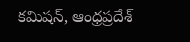కమిషన్, ఆంధ్రప్రదేశ్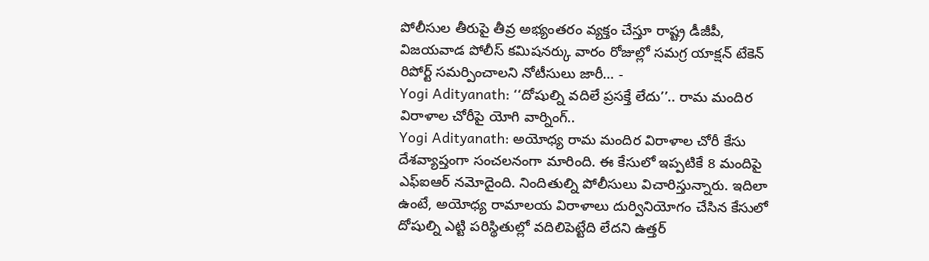పోలీసుల తీరుపై తీవ్ర అభ్యంతరం వ్యక్తం చేస్తూ రాష్ట్ర డీజీపీ, విజయవాడ పోలీస్ కమిషనర్కు వారం రోజుల్లో సమగ్ర యాక్షన్ టేకెన్ రిపోర్ట్ సమర్పించాలని నోటీసులు జారీ… -
Yogi Adityanath: ‘‘దోషుల్ని వదిలే ప్రసక్తే లేదు’’.. రామ మందిర విరాళాల చోరీపై యోగి వార్నింగ్..
Yogi Adityanath: అయోధ్య రామ మందిర విరాళాల చోరీ కేసు దేశవ్యాప్తంగా సంచలనంగా మారింది. ఈ కేసులో ఇప్పటికే 8 మందిపై ఎఫ్ఐఆర్ నమోదైంది. నిందితుల్ని పోలీసులు విచారిస్తున్నారు. ఇదిలా ఉంటే, అయోధ్య రామాలయ విరాళాలు దుర్వినియోగం చేసిన కేసులో దోషుల్ని ఎట్టి పరిస్థితుల్లో వదిలిపెట్టేది లేదని ఉత్తర్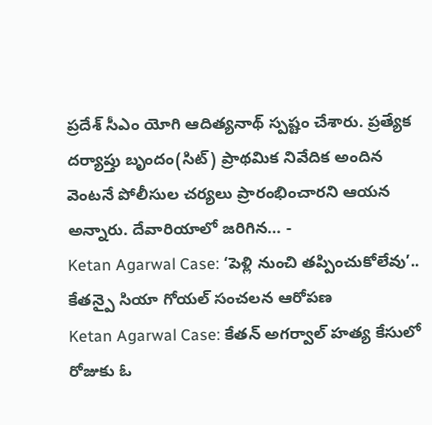ప్రదేశ్ సీఎం యోగి ఆదిత్యనాథ్ స్పష్టం చేశారు. ప్రత్యేక దర్యాప్తు బృందం(సిట్) ప్రాథమిక నివేదిక అందిన వెంటనే పోలీసుల చర్యలు ప్రారంభించారని ఆయన అన్నారు. దేవారియాలో జరిగిన… -
Ketan Agarwal Case: ‘పెళ్లి నుంచి తప్పించుకోలేవు’.. కేతన్పై సియా గోయల్ సంచలన ఆరోపణ
Ketan Agarwal Case: కేతన్ అగర్వాల్ హత్య కేసులో రోజుకు ఓ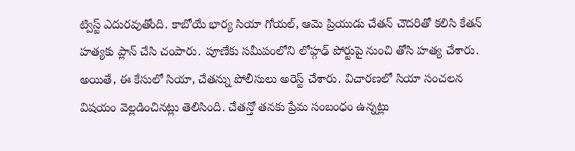ట్విస్ట్ ఎదురవుతోంది. కాబోయే భార్య సియా గోయల్, ఆమె ప్రియుడు చేతన్ చౌదరితో కలిసి కేతన్ హత్యకు ప్లాన్ చేసి చంపారు. పూణేకు సమీపంలోని లోహ్గఢ్ పోర్టుపై నుంచి తోసి హత్య చేశారు. అయితే, ఈ కేసులో సియా, చేతన్ను పోలీసులు అరెస్ట్ చేశారు. విచారణలో సియా సంచలన విషయం వెల్లడించినట్లు తెలిసింది. చేతన్తో తనకు ప్రేమ సంబంధం ఉన్నట్లు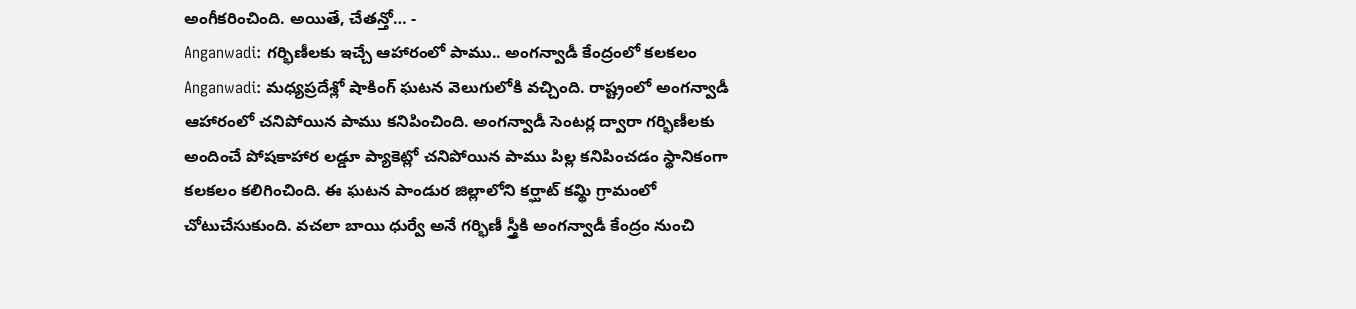అంగీకరించింది. అయితే, చేతన్తో… -
Anganwadi: గర్భిణీలకు ఇచ్చే ఆహారంలో పాము.. అంగన్వాడీ కేంద్రంలో కలకలం
Anganwadi: మధ్యప్రదేశ్లో షాకింగ్ ఘటన వెలుగులోకి వచ్చింది. రాష్ట్రంలో అంగన్వాడీ ఆహారంలో చనిపోయిన పాము కనిపించింది. అంగన్వాడీ సెంటర్ల ద్వారా గర్భిణీలకు అందించే పోషకాహార లడ్డూ ప్యాకెట్లో చనిపోయిన పాము పిల్ల కనిపించడం స్థానికంగా కలకలం కలిగించింది. ఈ ఘటన పాండుర జిల్లాలోని కర్ఘాట్ కమ్థి గ్రామంలో చోటుచేసుకుంది. వచలా బాయి ధుర్వే అనే గర్భిణీ స్త్రీకి అంగన్వాడీ కేంద్రం నుంచి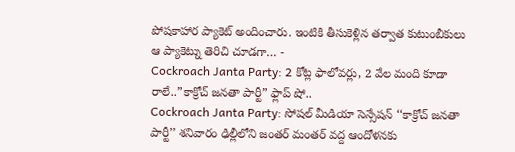పోషకాహార ప్యాకెట్ అందించారు. ఇంటికి తీసుకెళ్లిన తర్వాత కుటుంబీకులు ఆ ప్యాకెట్ను తెరిచి చూడగా… -
Cockroach Janta Party: 2 కోట్ల ఫాలోవర్లు, 2 వేల మంది కూడా రాలే..”కాక్రోచ్ జనతా పార్టీ” ఫ్లాప్ షో..
Cockroach Janta Party: సోషల్ మీడియా సెన్సేషన్ ‘‘కాక్రోచ్ జనతా పార్టీ’’ శనివారం ఢిల్లీలోని జంతర్ మంతర్ వద్ద ఆందోళనకు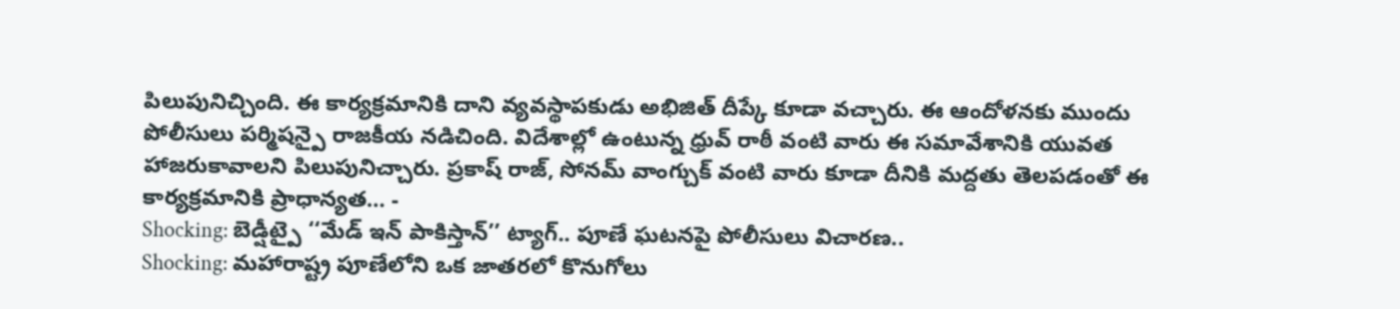పిలుపునిచ్చింది. ఈ కార్యక్రమానికి దాని వ్యవస్థాపకుడు అభిజిత్ దీప్కే కూడా వచ్చారు. ఈ ఆందోళనకు ముందు పోలీసులు పర్మిషన్పై రాజకీయ నడిచింది. విదేశాల్లో ఉంటున్న ధ్రువ్ రాఠీ వంటి వారు ఈ సమావేశానికి యువత హాజరుకావాలని పిలుపునిచ్చారు. ప్రకాష్ రాజ్, సోనమ్ వాంగ్చుక్ వంటి వారు కూడా దీనికి మద్దతు తెలపడంతో ఈ కార్యక్రమానికి ప్రాధాన్యత… -
Shocking: బెడ్షీట్పై ‘‘మేడ్ ఇన్ పాకిస్తాన్’’ ట్యాగ్.. పూణే ఘటనపై పోలీసులు విచారణ..
Shocking: మహారాష్ట్ర పూణేలోని ఒక జాతరలో కొనుగోలు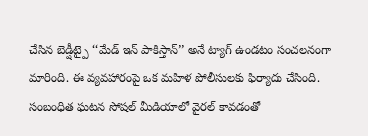చేసిన బెడ్షీట్పై ‘‘మేడ్ ఇన్ పాకిస్తాన్’’ అనే ట్యాగ్ ఉండటం సంచలనంగా మారింది. ఈ వ్యవహారంపై ఒక మహిళ పోలీసులకు ఫిర్యాదు చేసింది. సంబంధిత ఘటన సోషల్ మీడియాలో వైరల్ కావడంతో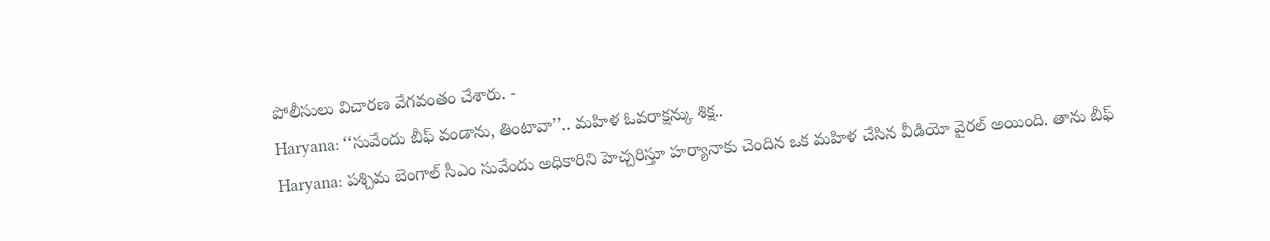పోలీసులు విచారణ వేగవంతం చేశారు. -
Haryana: ‘‘సువేందు బీఫ్ వండాను, తింటావా’’.. మహిళ ఓవరాక్షన్కు శిక్ష..
Haryana: పశ్చిమ బెంగాల్ సీఎం సువేందు అధికారిని హెచ్చరిస్తూ హర్యానాకు చెందిన ఒక మహిళ చేసిన వీడియో వైరల్ అయింది. తాను బీఫ్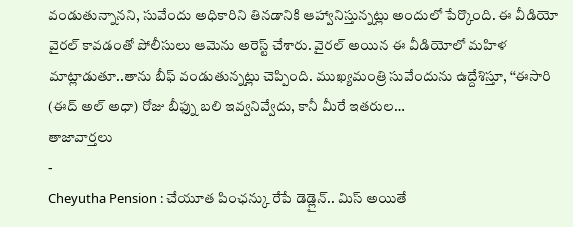వండుతున్నానని, సువేందు అధికారిని తినడానికి ఆహ్వానిస్తున్నట్లు అందులో పేర్కొంది. ఈ వీడియో వైరల్ కావడంతో పోలీసులు ఆమెను అరెస్ట్ చేశారు. వైరల్ అయిన ఈ వీడియోలో మహిళ మాట్లాడుతూ..తాను బీఫ్ వండుతున్నట్లు చెప్పింది. ముఖ్యమంత్రి సువేందును ఉద్దేశిస్తూ, ‘‘ఈసారి (ఈద్ అల్ అధా) రోజు బీఫ్ను బలి ఇవ్వనివ్వేదు, కానీ మీరే ఇతరుల…
తాజావార్తలు
-
Cheyutha Pension : చేయూత పింఛన్కు రేపే డెడ్లైన్.. మిస్ అయితే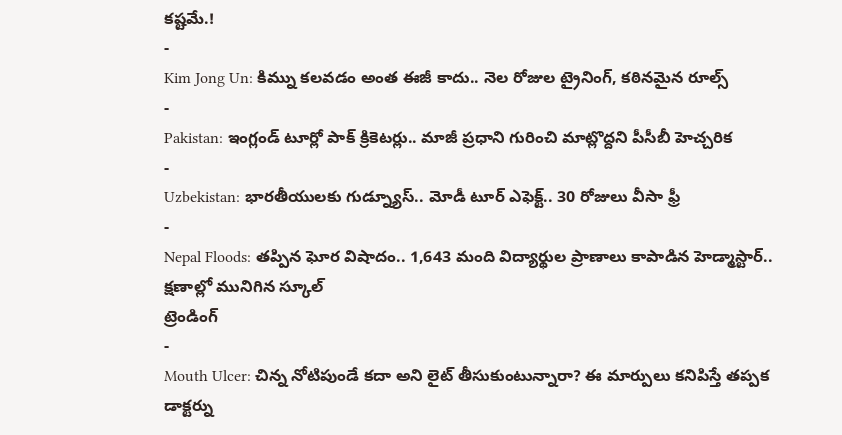కష్టమే.!
-
Kim Jong Un: కిమ్ను కలవడం అంత ఈజీ కాదు.. నెల రోజుల ట్రైనింగ్, కఠినమైన రూల్స్
-
Pakistan: ఇంగ్లండ్ టూర్లో పాక్ క్రికెటర్లు.. మాజీ ప్రధాని గురించి మాట్లొద్దని పీసీబీ హెచ్చరిక
-
Uzbekistan: భారతీయులకు గుడ్న్యూస్.. మోడీ టూర్ ఎఫెక్ట్.. 30 రోజులు వీసా ఫ్రీ
-
Nepal Floods: తప్పిన ఘోర విషాదం.. 1,643 మంది విద్యార్థుల ప్రాణాలు కాపాడిన హెడ్మాస్టార్.. క్షణాల్లో మునిగిన స్కూల్
ట్రెండింగ్
-
Mouth Ulcer: చిన్న నోటిపుండే కదా అని లైట్ తీసుకుంటున్నారా? ఈ మార్పులు కనిపిస్తే తప్పక డాక్టర్ను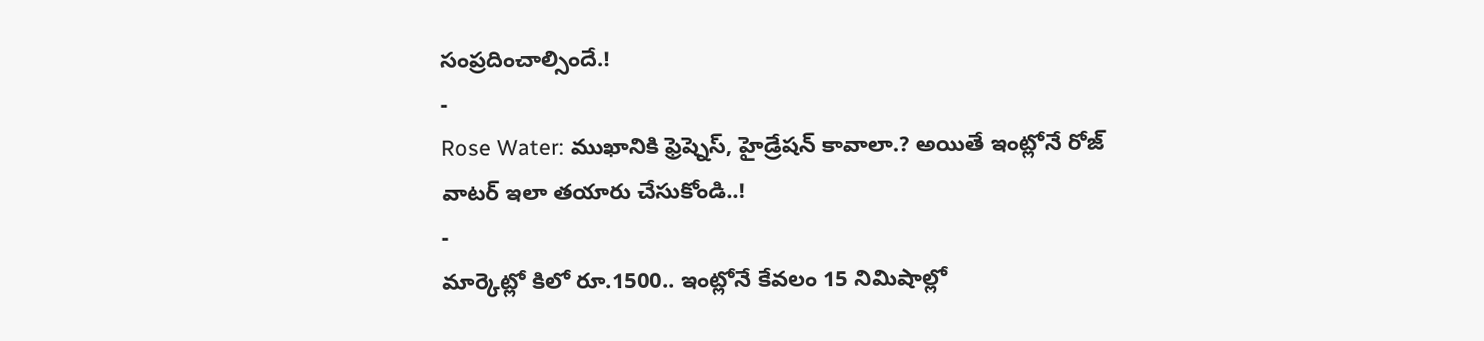సంప్రదించాల్సిందే.!
-
Rose Water: ముఖానికి ఫ్రెష్నెస్, హైడ్రేషన్ కావాలా.? అయితే ఇంట్లోనే రోజ్ వాటర్ ఇలా తయారు చేసుకోండి..!
-
మార్కెట్లో కిలో రూ.1500.. ఇంట్లోనే కేవలం 15 నిమిషాల్లో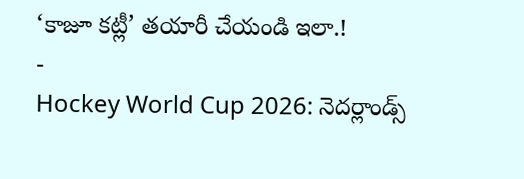‘కాజూ కట్లీ’ తయారీ చేయండి ఇలా.!
-
Hockey World Cup 2026: నెదర్లాండ్స్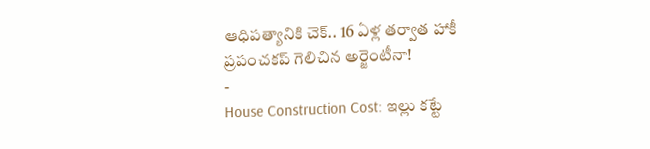ఆధిపత్యానికి చెక్.. 16 ఏళ్ల తర్వాత హాకీ ప్రపంచకప్ గెలిచిన అర్జెంటీనా!
-
House Construction Cost: ఇల్లు కట్టే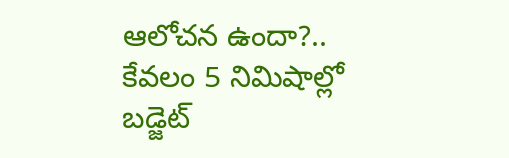ఆలోచన ఉందా?.. కేవలం 5 నిమిషాల్లో బడ్జెట్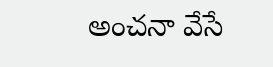అంచనా వేసే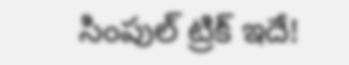సింపుల్ ట్రిక్ ఇదే!